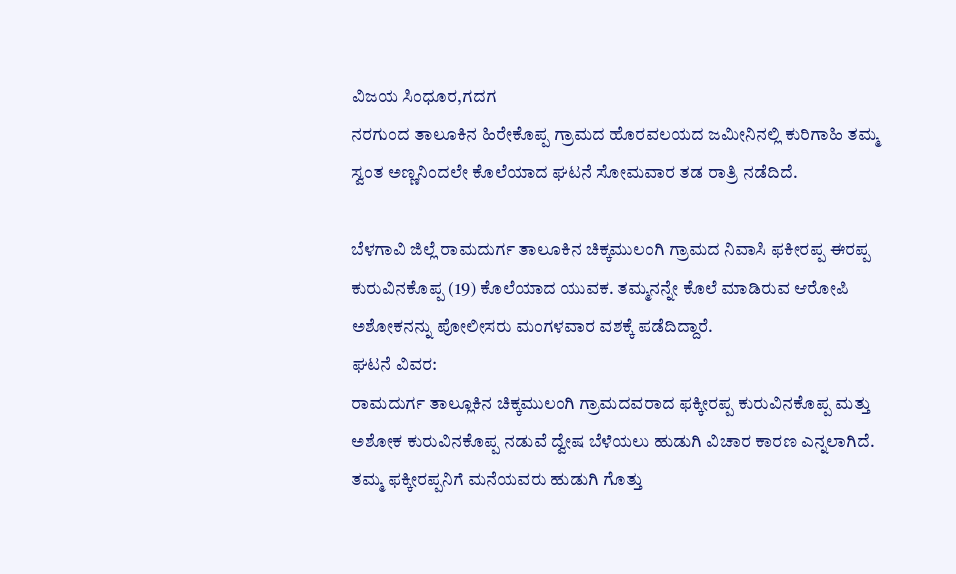ವಿಜಯ ಸಿಂಧೂರ,ಗದಗ
ನರಗುಂದ ತಾಲೂಕಿನ ಹಿರೇಕೊಪ್ಪ ಗ್ರಾಮದ ಹೊರವಲಯದ ಜಮೀನಿನಲ್ಲಿ ಕುರಿಗಾಹಿ ತಮ್ಮ ಸ್ವಂತ ಅಣ್ಣನಿಂದಲೇ ಕೊಲೆಯಾದ ಘಟನೆ ಸೋಮವಾರ ತಡ ರಾತ್ರಿ ನಡೆದಿದೆ.

ಬೆಳಗಾವಿ ಜಿಲ್ಲೆ ರಾಮದುರ್ಗ ತಾಲೂಕಿನ ಚಿಕ್ಕಮುಲಂಗಿ ಗ್ರಾಮದ ನಿವಾಸಿ ಫಕೀರಪ್ಪ ಈರಪ್ಪ ಕುರುವಿನಕೊಪ್ಪ (19) ಕೊಲೆಯಾದ ಯುವಕ. ತಮ್ಮನನ್ನೇ ಕೊಲೆ ಮಾಡಿರುವ ಆರೋಪಿ ಅಶೋಕನನ್ನು ಪೋಲೀಸರು ಮಂಗಳವಾರ ವಶಕ್ಕೆ ಪಡೆದಿದ್ದಾರೆ.
ಘಟನೆ ವಿವರ:
ರಾಮದುರ್ಗ ತಾಲ್ಲೂಕಿನ ಚಿಕ್ಕಮುಲಂಗಿ ಗ್ರಾಮದವರಾದ ಫಕ್ಕೀರಪ್ಪ ಕುರುವಿನಕೊಪ್ಪ ಮತ್ತು ಅಶೋಕ ಕುರುವಿನಕೊಪ್ಪ ನಡುವೆ ದ್ವೇಷ ಬೆಳೆಯಲು ಹುಡುಗಿ ವಿಚಾರ ಕಾರಣ ಎನ್ನಲಾಗಿದೆ. ತಮ್ಮ ಫಕ್ಕೀರಪ್ಪನಿಗೆ ಮನೆಯವರು ಹುಡುಗಿ ಗೊತ್ತು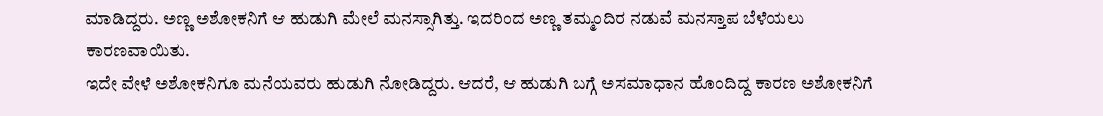ಮಾಡಿದ್ದರು. ಅಣ್ಣ ಅಶೋಕನಿಗೆ ಆ ಹುಡುಗಿ ಮೇಲೆ ಮನಸ್ಸಾಗಿತ್ತು. ಇದರಿಂದ ಅಣ್ಣ ತಮ್ಮಂದಿರ ನಡುವೆ ಮನಸ್ತಾಪ ಬೆಳೆಯಲು ಕಾರಣವಾಯಿತು.
ಇದೇ ವೇಳೆ ಅಶೋಕನಿಗೂ ಮನೆಯವರು ಹುಡುಗಿ ನೋಡಿದ್ದರು. ಆದರೆ, ಆ ಹುಡುಗಿ ಬಗ್ಗೆ ಅಸಮಾಧಾನ ಹೊಂದಿದ್ದ ಕಾರಣ ಅಶೋಕನಿಗೆ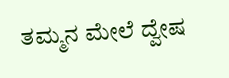ತಮ್ಮನ ಮೇಲೆ ದ್ವೇಷ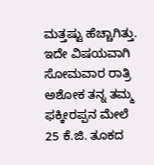ಮತ್ತಷ್ಟು ಹೆಚ್ಚಾಗಿತ್ತು.
ಇದೇ ವಿಷಯವಾಗಿ ಸೋಮವಾರ ರಾತ್ರಿ ಅಶೋಕ ತನ್ನ ತಮ್ಮ ಫಕ್ಕೀರಪ್ಪನ ಮೇಲೆ 25 ಕೆ.ಜಿ. ತೂಕದ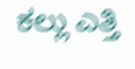ಕಲ್ಲು ಎತ್ತಿ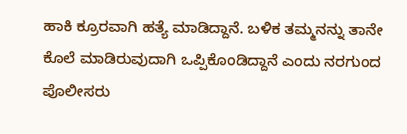ಹಾಕಿ ಕ್ರೂರವಾಗಿ ಹತ್ಯೆ ಮಾಡಿದ್ದಾನೆ. ಬಳಿಕ ತಮ್ಮನನ್ನು ತಾನೇ ಕೊಲೆ ಮಾಡಿರುವುದಾಗಿ ಒಪ್ಪಿಕೊಂಡಿದ್ದಾನೆ ಎಂದು ನರಗುಂದ ಪೊಲೀಸರು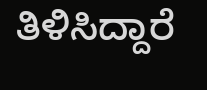ತಿಳಿಸಿದ್ದಾರೆ